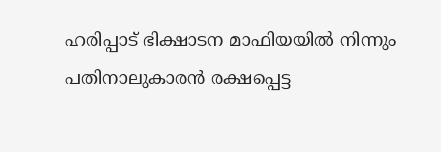ഹരിപ്പാട് ഭിക്ഷാടന മാഫിയയിൽ നിന്നും പതിനാലുകാരൻ രക്ഷപ്പെട്ട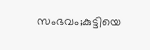സംഭവം;കുട്ടിയെ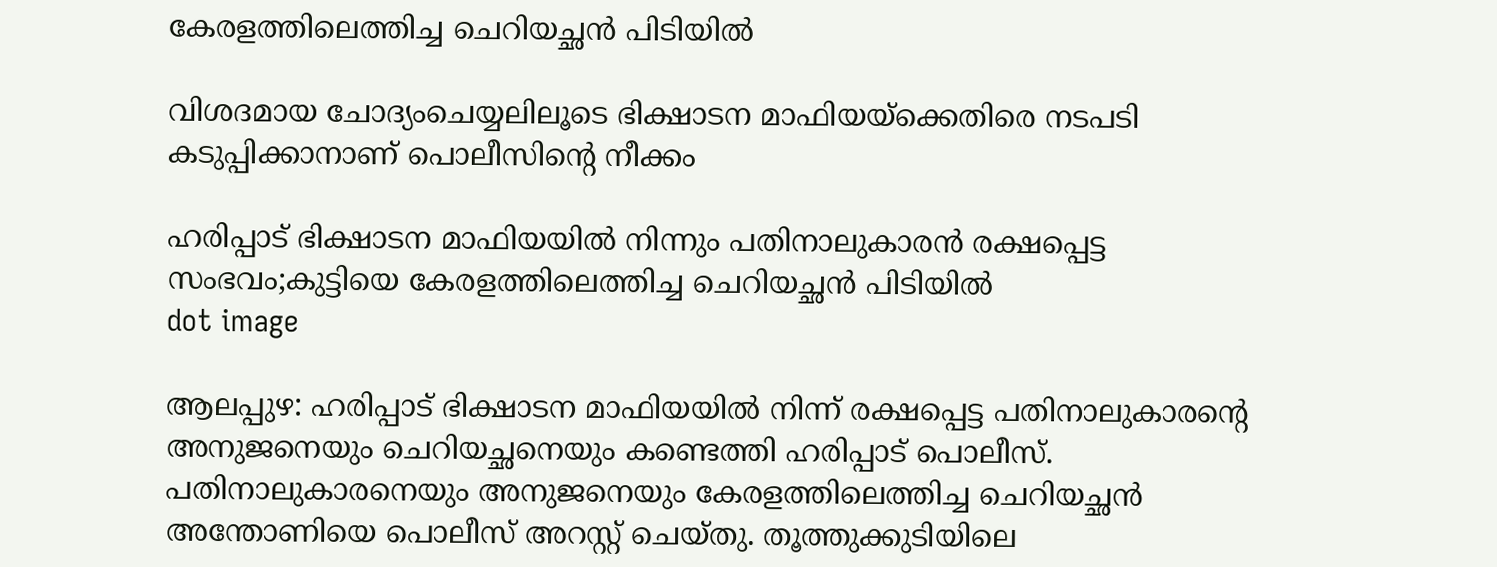കേരളത്തിലെത്തിച്ച ചെറിയച്ഛൻ പിടിയിൽ

വിശദമായ ചോദ്യംചെയ്യലിലൂടെ ഭിക്ഷാടന മാഫിയയ്‌ക്കെതിരെ നടപടി കടുപ്പിക്കാനാണ് പൊലീസിന്റെ നീക്കം

ഹരിപ്പാട് ഭിക്ഷാടന മാഫിയയിൽ നിന്നും പതിനാലുകാരൻ രക്ഷപ്പെട്ട സംഭവം;കുട്ടിയെ കേരളത്തിലെത്തിച്ച ചെറിയച്ഛൻ പിടിയിൽ
dot image

ആലപ്പുഴ: ഹരിപ്പാട് ഭിക്ഷാടന മാഫിയയില്‍ നിന്ന് രക്ഷപ്പെട്ട പതിനാലുകാരന്റെ അനുജനെയും ചെറിയച്ഛനെയും കണ്ടെത്തി ഹരിപ്പാട് പൊലീസ്. പതിനാലുകാരനെയും അനുജനെയും കേരളത്തിലെത്തിച്ച ചെറിയച്ഛന്‍ അന്തോണിയെ പൊലീസ് അറസ്റ്റ് ചെയ്തു. തൂത്തുക്കുടിയിലെ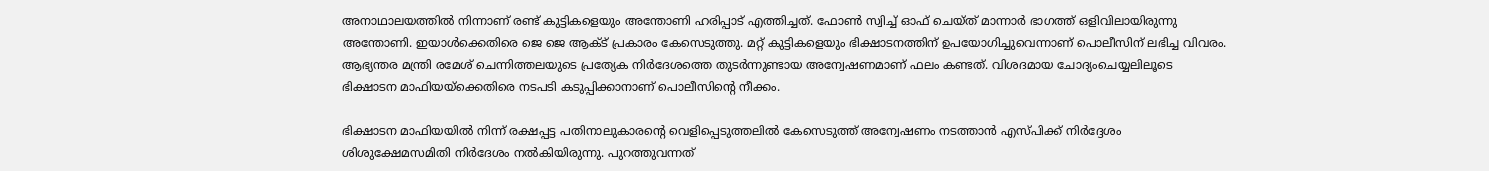അനാഥാലയത്തില്‍ നിന്നാണ് രണ്ട് കുട്ടികളെയും അന്തോണി ഹരിപ്പാട് എത്തിച്ചത്. ഫോണ്‍ സ്വിച്ച് ഓഫ് ചെയ്ത് മാന്നാര്‍ ഭാഗത്ത് ഒളിവിലായിരുന്നു അന്തോണി. ഇയാള്‍ക്കെതിരെ ജെ ജെ ആക്ട് പ്രകാരം കേസെടുത്തു. മറ്റ് കുട്ടികളെയും ഭിക്ഷാടനത്തിന് ഉപയോഗിച്ചുവെന്നാണ് പൊലീസിന് ലഭിച്ച വിവരം. ആഭ്യന്തര മന്ത്രി രമേശ് ചെന്നിത്തലയുടെ പ്രത്യേക നിര്‍ദേശത്തെ തുടര്‍ന്നുണ്ടായ അന്വേഷണമാണ് ഫലം കണ്ടത്. വിശദമായ ചോദ്യംചെയ്യലിലൂടെ ഭിക്ഷാടന മാഫിയയ്‌ക്കെതിരെ നടപടി കടുപ്പിക്കാനാണ് പൊലീസിന്റെ നീക്കം.

ഭിക്ഷാടന മാഫിയയില്‍ നിന്ന് രക്ഷപ്പട്ട പതിനാലുകാരന്റെ വെളിപ്പെടുത്തലില്‍ കേസെടുത്ത് അന്വേഷണം നടത്താന്‍ എസ്പിക്ക് നിര്‍ദ്ദേശം ശിശുക്ഷേമസമിതി നിർദേശം നൽകിയിരുന്നു. പുറത്തുവന്നത്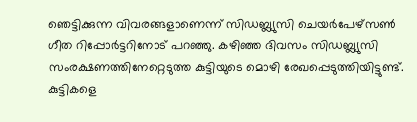ഞെട്ടിക്കുന്ന വിവരങ്ങളാണെന്ന് സിഡബ്ല്യുസി ചെയര്‍പേഴ്‌സണ്‍ ഗീത റിപ്പോര്‍ട്ടറിനോട് പറഞ്ഞു. കഴിഞ്ഞ ദിവസം സിഡബ്ല്യുസി സംരക്ഷണത്തിനേറ്റെടുത്ത കുട്ടിയുടെ മൊഴി രേഖപ്പെടുത്തിയിട്ടുണ്ട്. കുട്ടികളെ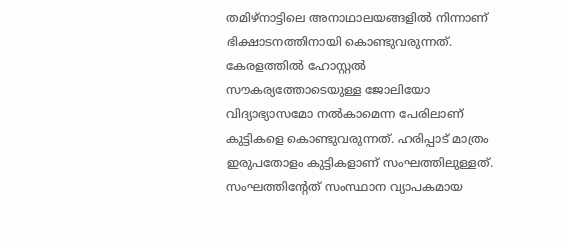തമിഴ്‌നാട്ടിലെ അനാഥാലയങ്ങളില്‍ നിന്നാണ് ഭിക്ഷാടനത്തിനായി കൊണ്ടുവരുന്നത്. കേരളത്തില്‍ ഹോസ്റ്റല്‍ സൗകര്യത്തോടെയുള്ള ജോലിയോ വിദ്യാഭ്യാസമോ നല്‍കാമെന്ന പേരിലാണ് കുട്ടികളെ കൊണ്ടുവരുന്നത്. ഹരിപ്പാട് മാത്രം ഇരുപതോളം കുട്ടികളാണ് സംഘത്തിലുള്ളത്. സംഘത്തിന്റേത് സംസ്ഥാന വ്യാപകമായ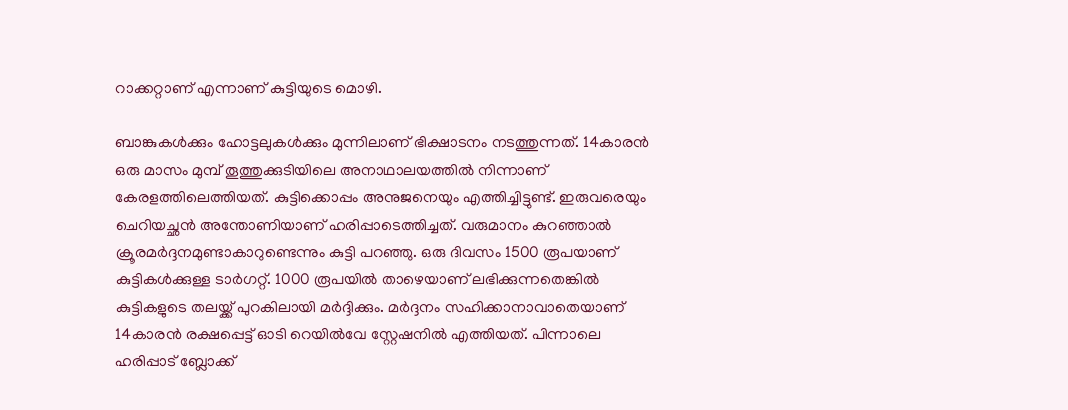റാക്കറ്റാണ് എന്നാണ് കുട്ടിയുടെ മൊഴി.

ബാങ്കുകള്‍ക്കും ഹോട്ടലുകള്‍ക്കും മുന്നിലാണ് ഭിക്ഷാടനം നടത്തുന്നത്. 14കാരന്‍ ഒരു മാസം മുമ്പ് തൂത്തുക്കുടിയിലെ അനാഥാലയത്തില്‍ നിന്നാണ് കേരളത്തിലെത്തിയത്. കുട്ടിക്കൊപ്പം അനുജനെയും എത്തിച്ചിട്ടുണ്ട്. ഇരുവരെയും ചെറിയച്ഛന്‍ അന്തോണിയാണ് ഹരിപ്പാടെത്തിച്ചത്. വരുമാനം കുറഞ്ഞാല്‍ ക്രൂരമര്‍ദ്ദനമുണ്ടാകാറുണ്ടെന്നും കുട്ടി പറഞ്ഞു. ഒരു ദിവസം 1500 രൂപയാണ് കുട്ടികള്‍ക്കുള്ള ടാര്‍ഗറ്റ്. 1000 രൂപയില്‍ താഴെയാണ് ലഭിക്കുന്നതെങ്കില്‍ കുട്ടികളുടെ തലയ്ക്ക് പുറകിലായി മര്‍ദ്ദിക്കും. മര്‍ദ്ദനം സഹിക്കാനാവാതെയാണ് 14കാരന്‍ രക്ഷപ്പെട്ട് ഓടി റെയില്‍വേ സ്റ്റേഷനില്‍ എത്തിയത്. പിന്നാലെ ഹരിപ്പാട് ബ്ലോക്ക്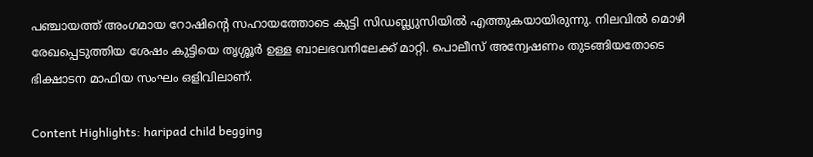പഞ്ചായത്ത് അംഗമായ റോഷിന്റെ സഹായത്തോടെ കുട്ടി സിഡബ്ല്യുസിയില്‍ എത്തുകയായിരുന്നു. നിലവില്‍ മൊഴി രേഖപ്പെടുത്തിയ ശേഷം കുട്ടിയെ തൃശ്ശൂര്‍ ഉള്ള ബാലഭവനിലേക്ക് മാറ്റി. പൊലീസ് അന്വേഷണം തുടങ്ങിയതോടെ ഭിക്ഷാടന മാഫിയ സംഘം ഒളിവിലാണ്.

Content Highlights: haripad child begging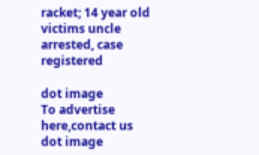racket; 14 year old victims uncle arrested, case registered

dot image
To advertise here,contact us
dot image